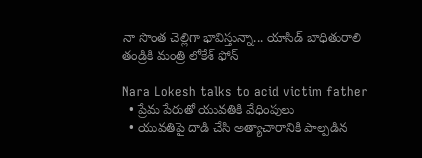నా సొంత చెల్లిగా భావిస్తున్నా... యాసిడ్ బాధితురాలి తండ్రికి మంత్రి లోకేశ్ ఫోన్

Nara Lokesh talks to acid victim father
  • ప్రేమ పేరుతో యువతికి వేధింపులు
  • యువతిపై దాడి చేసి అత్యాచారానికి పాల్పడిన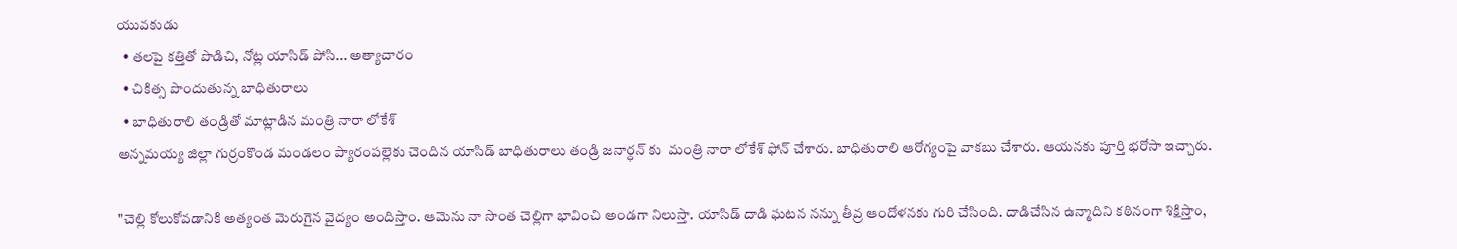యువకుడు
  • తలపై కత్తితో పొడిచి, నోట్ల యాసిడ్ పోసి... అత్యాచారం
  • చికిత్స పొందుతున్న బాధితురాలు
  • బాధితురాలి తండ్రితో మాట్లాడిన మంత్రి నారా లోకేశ్
అన్నమయ్య జిల్లా గుర్రంకొండ మండలం ప్యారంపల్లెకు చెందిన యాసిడ్ బాధితురాలు తండ్రి జనార్ధన్ కు  మంత్రి నారా లోకేశ్ ఫోన్ చేశారు. బాధితురాలి ఆరోగ్యంపై వాకబు చేశారు. ఆయనకు పూర్తి భరోసా ఇచ్చారు.

"చెల్లి కోలుకోవడానికి అత్యంత మెరుగైన వైద్యం అందిస్తాం. ఆమెను నా సొంత చెల్లిగా భావించి అండగా నిలుస్తా. యాసిడ్ దాడి ఘటన నన్ను తీవ్ర ఆందోళనకు గురి చేసింది. దాడిచేసిన ఉన్మాదిని కఠినంగా శిక్షిస్తాం,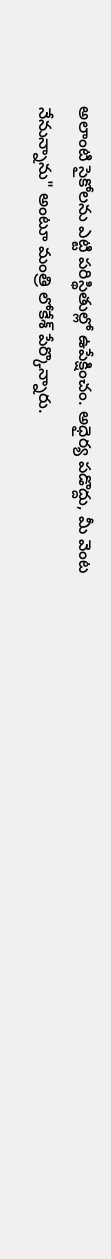అలాంటి సైకోలను ఎట్టి పరిస్థితుల్లో ఉపేక్షించం. అధైర్య పడొద్దు, మీ వెంట నేనున్నాను" అంటూ మంత్రి లోకేశ్ పేర్కొన్నారు.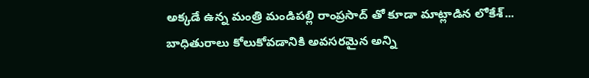అక్కడే ఉన్న మంత్రి మండిపల్లి రాంప్రసాద్ తో కూడా మాట్లాడిన లోకేశ్... బాధితురాలు కోలుకోవడానికి అవసరమైన అన్ని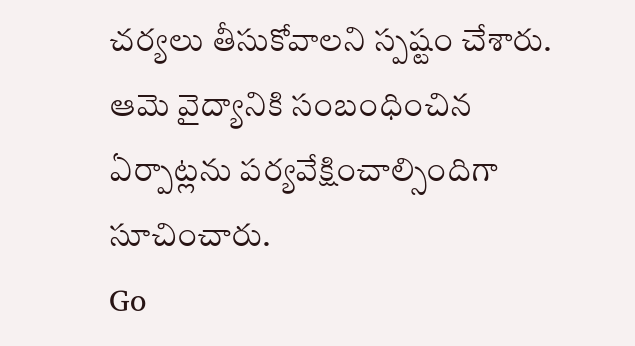చర్యలు తీసుకోవాలని స్పష్టం చేశారు. ఆమె వైద్యానికి సంబంధించిన ఏర్పాట్లను పర్యవేక్షించాల్సిందిగా సూచించారు.
Go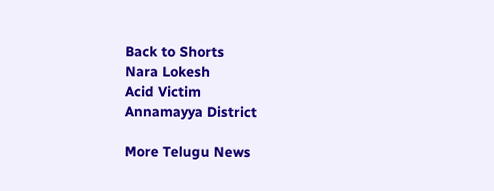Back to Shorts
Nara Lokesh
Acid Victim
Annamayya District

More Telugu News